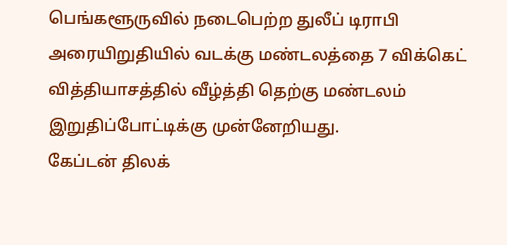பெங்களூருவில் நடைபெற்ற துலீப் டிராபி அரையிறுதியில் வடக்கு மண்டலத்தை 7 விக்கெட் வித்தியாசத்தில் வீழ்த்தி தெற்கு மண்டலம் இறுதிப்போட்டிக்கு முன்னேறியது.
கேப்டன் திலக்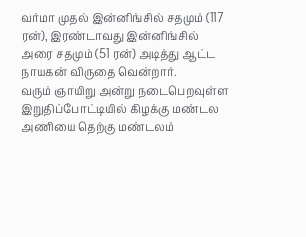வர்மா முதல் இன்னிங்சில் சதமும் (117 ரன்), இரண்டாவது இன்னிங்சில் அரை சதமும் (51 ரன்) அடித்து ஆட்ட நாயகன் விருதை வென்றார்.
வரும் ஞாயிறு அன்று நடைபெறவுள்ள இறுதிப்போட்டியில் கிழக்கு மண்டல அணியை தெற்கு மண்டலம்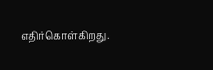எதிர்கொள்கிறது.